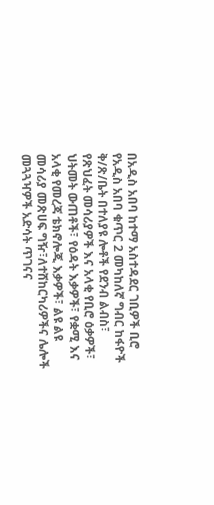በአዲስ አበባ ከተማ አስተዳደር ገቢዎች ቢሮ የአዲስ አበባ ቁጥር 2 መካከለኛ ግብር ከፋዮች ቅ/ጽ/ቤት በተለያዩ ሎቶች የደንብ ልብስ፣ የጽህፈት መሳሪያዎች እና አላቂ የቢሮ ዕቃዎች፣ ህትመት ውጠቶች፣ የዕዳት እቃዎች፣ የቋሚ እና አላቂ የመረጃ ቴክኖሎጂ እቃዎች፣ ልዩ ልዩ መሳሪያ መጽሀፍ ግዥ፣ለተሸከርካሪዎችና ሌሎች መጓጓዣዎች አድሳት ጥገናና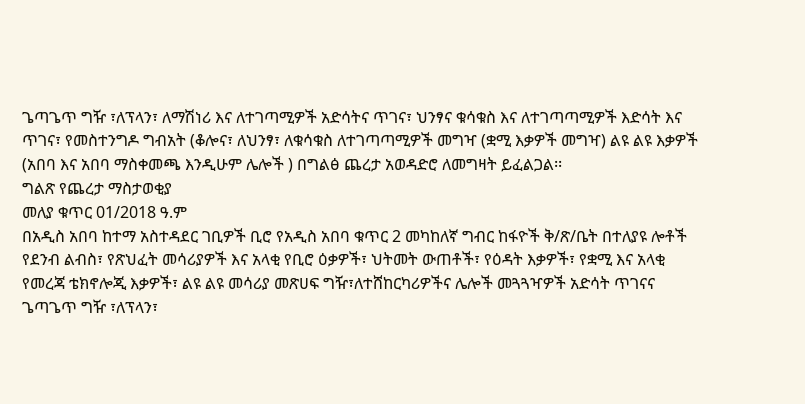ጌጣጌጥ ግዥ ፣ለፕላን፣ ለማሽነሪ እና ለተገጣሚዎች አድሳትና ጥገና፣ ህንፃና ቁሳቁስ እና ለተገጣጣሚዎች እድሳት እና ጥገና፣ የመስተንግዶ ግብአት (ቆሎና፣ ለህንፃ፣ ለቁሳቁስ ለተገጣጣሚዎች መግዣ (ቋሚ እቃዎች መግዣ) ልዩ ልዩ እቃዎች (አበባ እና አበባ ማስቀመጫ እንዲሁም ሌሎች ) በግልፅ ጨረታ አወዳድሮ ለመግዛት ይፈልጋል፡፡
ግልጽ የጨረታ ማስታወቂያ
መለያ ቁጥር 01/2018 ዓ.ም
በአዲስ አበባ ከተማ አስተዳደር ገቢዎች ቢሮ የአዲስ አበባ ቁጥር 2 መካከለኛ ግብር ከፋዮች ቅ/ጽ/ቤት በተለያዩ ሎቶች የደንብ ልብስ፣ የጽህፈት መሳሪያዎች እና አላቂ የቢሮ ዕቃዎች፣ ህትመት ውጠቶች፣ የዕዳት እቃዎች፣ የቋሚ እና አላቂ የመረጃ ቴክኖሎጂ እቃዎች፣ ልዩ ልዩ መሳሪያ መጽሀፍ ግዥ፣ለተሸከርካሪዎችና ሌሎች መጓጓዣዎች አድሳት ጥገናና ጌጣጌጥ ግዥ ፣ለፕላን፣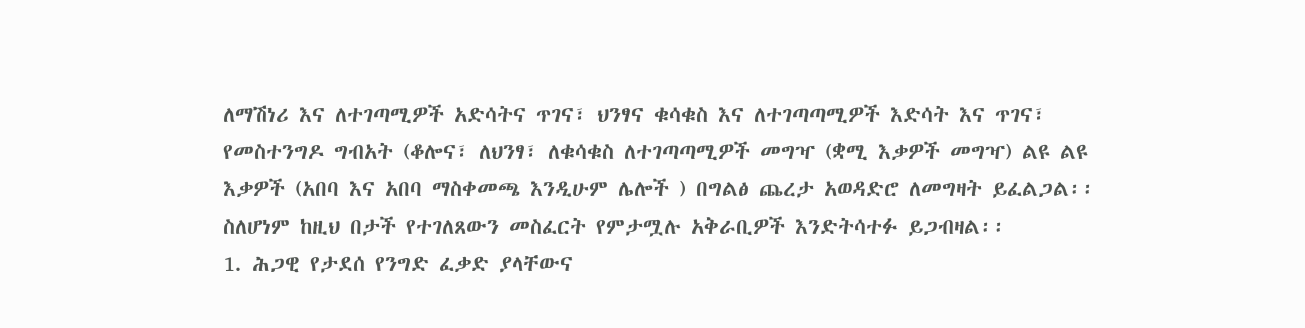ለማሽነሪ እና ለተገጣሚዎች አድሳትና ጥገና፣ ህንፃና ቁሳቁስ እና ለተገጣጣሚዎች እድሳት እና ጥገና፣ የመስተንግዶ ግብአት (ቆሎና፣ ለህንፃ፣ ለቁሳቁስ ለተገጣጣሚዎች መግዣ (ቋሚ እቃዎች መግዣ) ልዩ ልዩ እቃዎች (አበባ እና አበባ ማስቀመጫ እንዲሁም ሌሎች ) በግልፅ ጨረታ አወዳድሮ ለመግዛት ይፈልጋል፡፡ ስለሆነም ከዚህ በታች የተገለጸውን መስፈርት የምታሟሉ አቅራቢዎች እንድትሳተፉ ይጋብዛል፡፡
1. ሕጋዊ የታደሰ የንግድ ፈቃድ ያላቸውና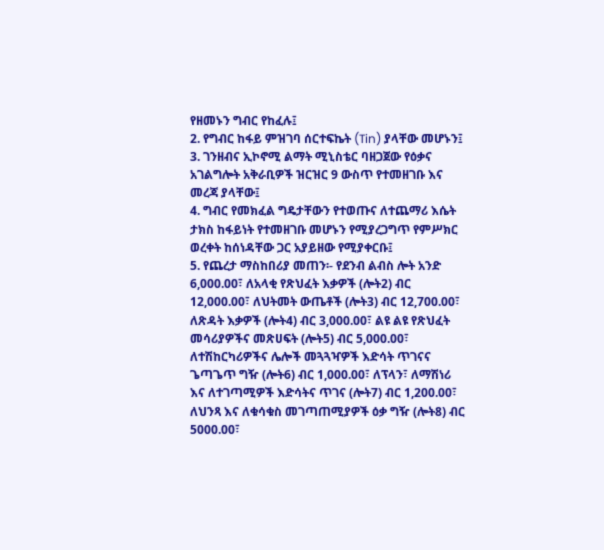የዘመኑን ግብር የከፈሉ፤
2. የግብር ከፋይ ምዝገባ ሰርተፍኬት (Tin) ያላቸው መሆኑን፤
3. ገንዘብና ኢኮኖሚ ልማት ሚኒስቴር ባዘጋጀው የዕቃና አገልግሎት አቅራቢዎች ዝርዝር 9 ውስጥ የተመዘገቡ እና መረጃ ያላቸው፤
4. ግብር የመክፈል ግዴታቸውን የተወጡና ለተጨማሪ እሴት ታክስ ከፋይነት የተመዘገቡ መሆኑን የሚያረጋግጥ የምሥክር ወረቀት ከሰነዳቸው ጋር አያይዘው የሚያቀርቡ፤
5. የጨረታ ማስከበሪያ መጠን፡- የደንብ ልብስ ሎት አንድ 6,000.00፣ ለአላቂ የጽህፈት እቃዎች (ሎት2) ብር 12,000.00፣ ለህትመት ውጤቶች (ሎት3) ብር 12,700.00፣ ለጽዳት እቃዎች (ሎት4) ብር 3,000.00፣ ልዩ ልዩ የጽህፈት መሳሪያዎችና መጽሀፍት (ሎት5) ብር 5,000.00፣ ለተሽከርካሪዎችና ሌሎች መጓጓዣዎች እድሳት ጥገናና ጌጣጌጥ ግዥ (ሎት6) ብር 1,000.00፣ ለፕላን፣ ለማሽነሪ እና ለተገጣሚዎች እድሳትና ጥገና (ሎት7) ብር 1,200.00፣ ለህንጻ እና ለቁሳቁስ መገጣጠሚያዎች ዕቃ ግዥ (ሎት8) ብር 5000.00፣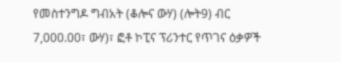የመስተንግዶ ግብአት (ቆሎና ውሃ) (ሎት9) ብር 7,000.00፣ ውሃ)፣ ፎቶ ኮፒና ፕሪንተር የጥገና ዕቃዎች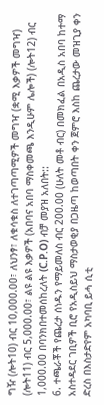ግዥ (ሎት10) ብር 10,000.00፣ ለህንፃ፣ ለቁሳቁስ ለተገጣጣሚዎች መግዣ (ቋሚ እቃዎች መግዣ) (ሎት11) ብር 5,000.00፣ ልዩ ልዩ እቃዎች (አበባና አበባ ማስቀመጫ እንዲሁም ሌሎች) (ሎት12) ብር 1,000.00 በባንክበተመሰከረለት (C.P.O) ብቻ መያዝ አለበት::
6. ተጫራቾች የጨረታ ሰነዱን የማይመለስ ብር 200.00 (ሁለት መቶ ብር) በመክፈል በአዲስ አበባ ከተማ አስተዳደር ገቢዎች ቢሮ የአዲስይህ ማስታወቂያ በጋዜጣ ከወጣበት ቀን ጀምሮ እስከ ጨረታው መዝጊያ ቀን ድረስ በእስታድየም አካባቢ ይሓ ሲቲ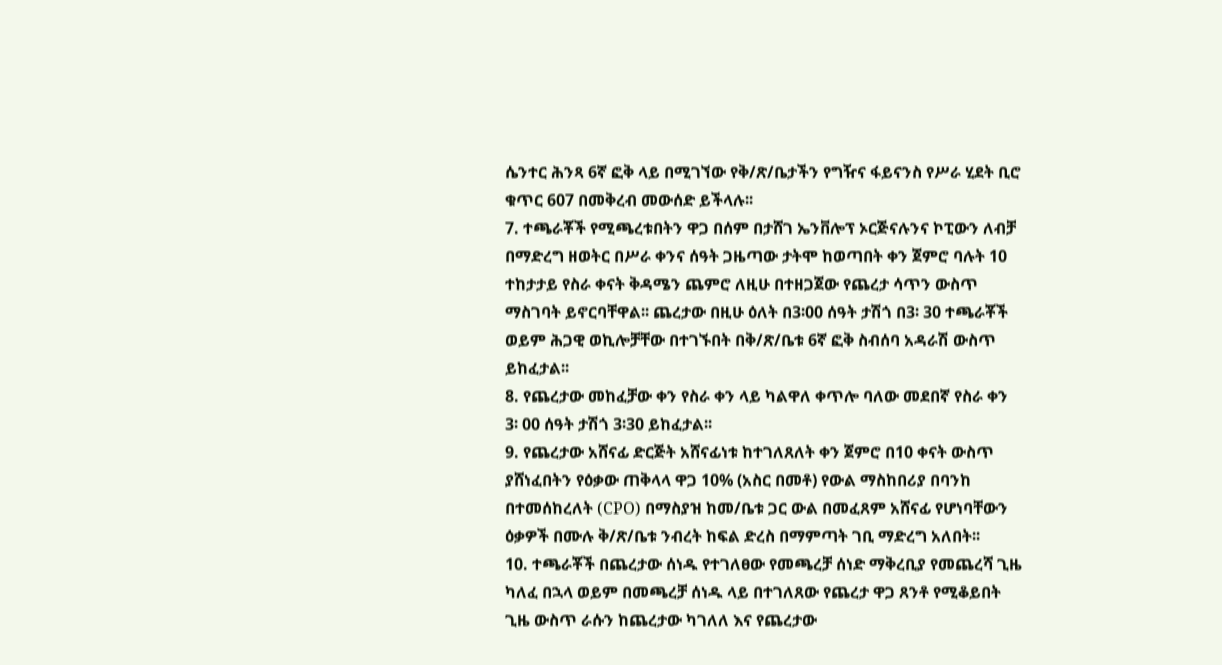ሴንተር ሕንጻ 6ኛ ፎቅ ላይ በሚገኘው የቅ/ጽ/ቤታችን የግዥና ፋይናንስ የሥራ ሂደት ቢሮ ቁጥር 607 በመቅረብ መውሰድ ይችላሉ፡፡
7. ተጫራቾች የሚጫረቱበትን ዋጋ በሰም በታሸገ ኤንቨሎፕ ኦርጅናሉንና ኮፒውን ለብቻ በማድረግ ዘወትር በሥራ ቀንና ሰዓት ጋዜጣው ታትሞ ከወጣበት ቀን ጀምሮ ባሉት 10 ተከታታይ የስራ ቀናት ቅዳሜን ጨምሮ ለዚሁ በተዘጋጀው የጨረታ ሳጥን ውስጥ ማስገባት ይኖርባቸዋል፡፡ ጨረታው በዚሁ ዕለት በ3፡00 ሰዓት ታሽጎ በ3፡ 30 ተጫራቾች ወይም ሕጋዊ ወኪሎቻቸው በተገኙበት በቅ/ጽ/ቤቱ 6ኛ ፎቅ ስብሰባ አዳራሽ ውስጥ ይከፈታል፡፡
8. የጨረታው መከፈቻው ቀን የስራ ቀን ላይ ካልዋለ ቀጥሎ ባለው መደበኛ የስራ ቀን 3፡ 00 ሰዓት ታሽጎ 3፡30 ይከፈታል፡፡
9. የጨረታው አሸናፊ ድርጅት አሸናፊነቱ ከተገለጸለት ቀን ጀምሮ በ10 ቀናት ውስጥ ያሸነፈበትን የዕቃው ጠቅላላ ዋጋ 10% (አስር በመቶ) የውል ማስከበሪያ በባንከ በተመሰከረለት (CPO) በማስያዝ ከመ/ቤቱ ጋር ውል በመፈጸም አሸናፊ የሆነባቸውን ዕቃዎች በሙሉ ቅ/ጽ/ቤቱ ንብረት ከፍል ድረስ በማምጣት ገቢ ማድረግ አለበት፡፡
10. ተጫራቾች በጨረታው ሰነዱ የተገለፀው የመጫረቻ ሰነድ ማቅረቢያ የመጨረሻ ጊዜ ካለፈ በኋላ ወይም በመጫረቻ ሰነዱ ላይ በተገለጸው የጨረታ ዋጋ ጸንቶ የሚቆይበት ጊዜ ውስጥ ራሱን ከጨረታው ካገለለ እና የጨረታው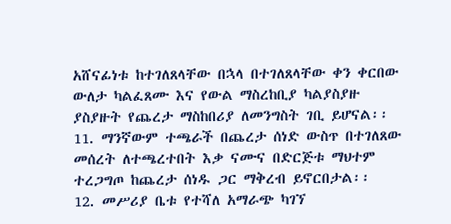አሸናፊነቱ ከተገለጸላቸው በኋላ በተገለጸላቸው ቀን ቀርበው ውለታ ካልፈጸሙ እና የውል ማስረከቢያ ካልያስያዙ ያስያዙት የጨረታ ማስከበሪያ ለመንግስት ገቢ ይሆናል፡፡
11. ማንኛውም ተጫራች በጨረታ ሰነድ ውስጥ በተገለጸው መሰረት ለተጫረተበት እቃ ናሙና በድርጅቱ ማህተም ተረጋግጦ ከጨረታ ሰነዱ ጋር ማቅረብ ይኖርበታል፡፡
12. መሥሪያ ቤቱ የተሻለ አማራጭ ካገኘ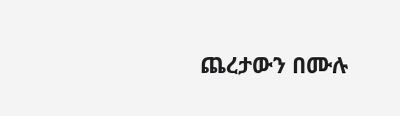ጨረታውን በሙሉ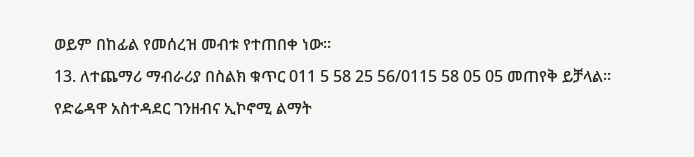ወይም በከፊል የመሰረዝ መብቱ የተጠበቀ ነው፡፡
13. ለተጨማሪ ማብራሪያ በስልክ ቁጥር 011 5 58 25 56/0115 58 05 05 መጠየቅ ይቻላል፡፡
የድሬዳዋ አስተዳደር ገንዘብና ኢኮኖሚ ልማት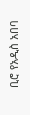ቢሮ የአዲስ አበባ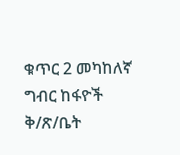ቁጥር 2 መካከለኛ ግብር ከፋዮች ቅ/ጽ/ቤት